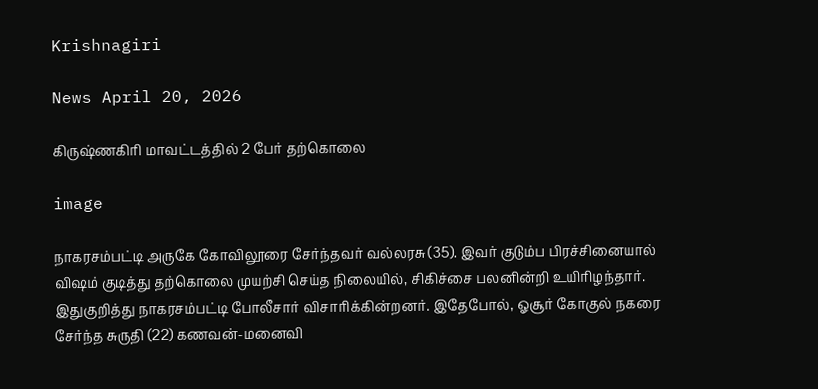Krishnagiri

News April 20, 2026

கிருஷ்ணகிரி மாவட்டத்தில் 2 பேர் தற்கொலை

image

நாகரசம்பட்டி அருகே கோவிலூரை சேர்ந்தவர் வல்லரசு (35). இவர் குடும்ப பிரச்சினையால் விஷம் குடித்து தற்கொலை முயற்சி செய்த நிலையில், சிகிச்சை பலனின்றி உயிரிழந்தார். இதுகுறித்து நாகரசம்பட்டி போலீசார் விசாரிக்கின்றனர். இதேபோல், ஓசூர் கோகுல் நகரை சேர்ந்த சுருதி (22) கணவன்-மனைவி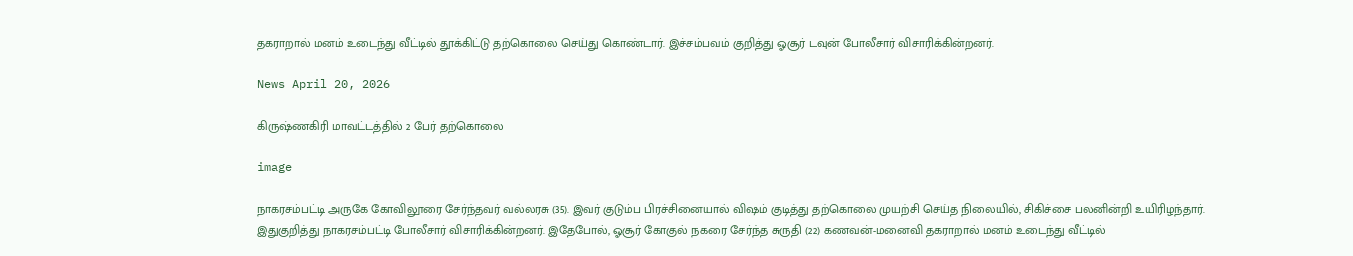தகராறால் மனம் உடைந்து வீட்டில் தூக்கிட்டு தற்கொலை செய்து கொண்டார். இச்சம்பவம் குறித்து ஓசூர் டவுன் போலீசார் விசாரிக்கின்றனர்.

News April 20, 2026

கிருஷ்ணகிரி மாவட்டத்தில் 2 பேர் தற்கொலை

image

நாகரசம்பட்டி அருகே கோவிலூரை சேர்ந்தவர் வல்லரசு (35). இவர் குடும்ப பிரச்சினையால் விஷம் குடித்து தற்கொலை முயற்சி செய்த நிலையில், சிகிச்சை பலனின்றி உயிரிழந்தார். இதுகுறித்து நாகரசம்பட்டி போலீசார் விசாரிக்கின்றனர். இதேபோல், ஓசூர் கோகுல் நகரை சேர்ந்த சுருதி (22) கணவன்-மனைவி தகராறால் மனம் உடைந்து வீட்டில்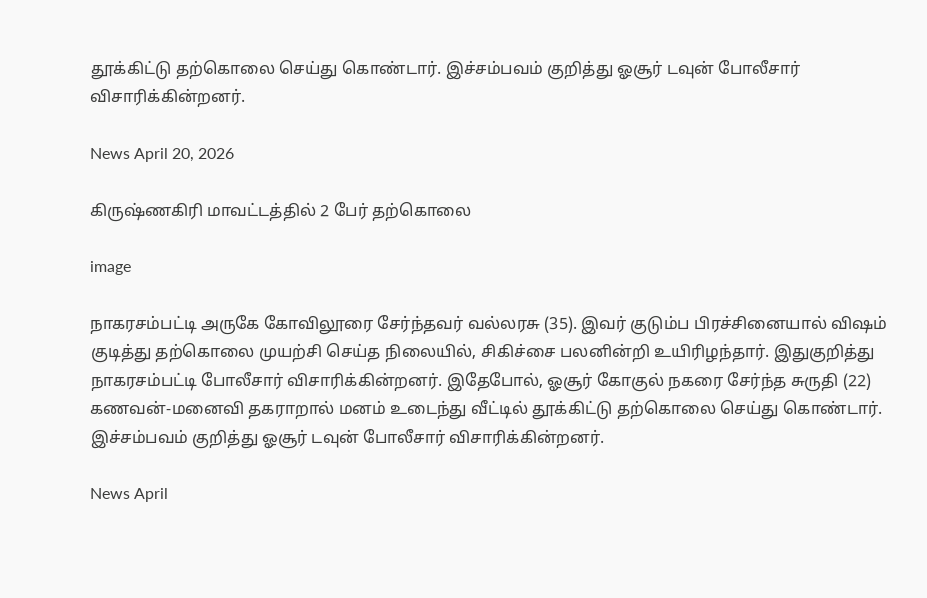தூக்கிட்டு தற்கொலை செய்து கொண்டார். இச்சம்பவம் குறித்து ஓசூர் டவுன் போலீசார் விசாரிக்கின்றனர்.

News April 20, 2026

கிருஷ்ணகிரி மாவட்டத்தில் 2 பேர் தற்கொலை

image

நாகரசம்பட்டி அருகே கோவிலூரை சேர்ந்தவர் வல்லரசு (35). இவர் குடும்ப பிரச்சினையால் விஷம் குடித்து தற்கொலை முயற்சி செய்த நிலையில், சிகிச்சை பலனின்றி உயிரிழந்தார். இதுகுறித்து நாகரசம்பட்டி போலீசார் விசாரிக்கின்றனர். இதேபோல், ஓசூர் கோகுல் நகரை சேர்ந்த சுருதி (22) கணவன்-மனைவி தகராறால் மனம் உடைந்து வீட்டில் தூக்கிட்டு தற்கொலை செய்து கொண்டார். இச்சம்பவம் குறித்து ஓசூர் டவுன் போலீசார் விசாரிக்கின்றனர்.

News April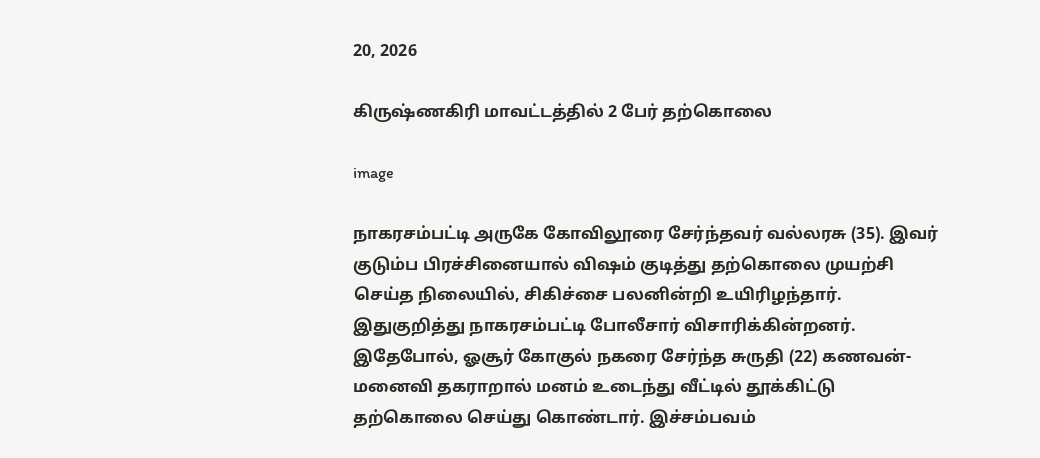20, 2026

கிருஷ்ணகிரி மாவட்டத்தில் 2 பேர் தற்கொலை

image

நாகரசம்பட்டி அருகே கோவிலூரை சேர்ந்தவர் வல்லரசு (35). இவர் குடும்ப பிரச்சினையால் விஷம் குடித்து தற்கொலை முயற்சி செய்த நிலையில், சிகிச்சை பலனின்றி உயிரிழந்தார். இதுகுறித்து நாகரசம்பட்டி போலீசார் விசாரிக்கின்றனர். இதேபோல், ஓசூர் கோகுல் நகரை சேர்ந்த சுருதி (22) கணவன்-மனைவி தகராறால் மனம் உடைந்து வீட்டில் தூக்கிட்டு தற்கொலை செய்து கொண்டார். இச்சம்பவம்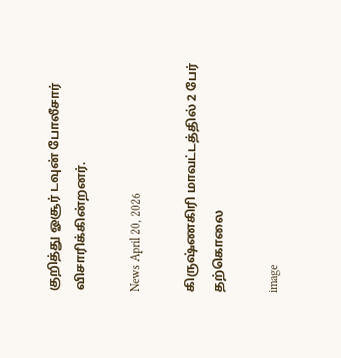குறித்து ஓசூர் டவுன் போலீசார் விசாரிக்கின்றனர்.

News April 20, 2026

கிருஷ்ணகிரி மாவட்டத்தில் 2 பேர் தற்கொலை

image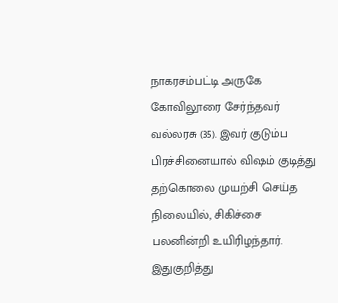நாகரசம்பட்டி அருகே கோவிலூரை சேர்ந்தவர் வல்லரசு (35). இவர் குடும்ப பிரச்சினையால் விஷம் குடித்து தற்கொலை முயற்சி செய்த நிலையில், சிகிச்சை பலனின்றி உயிரிழந்தார். இதுகுறித்து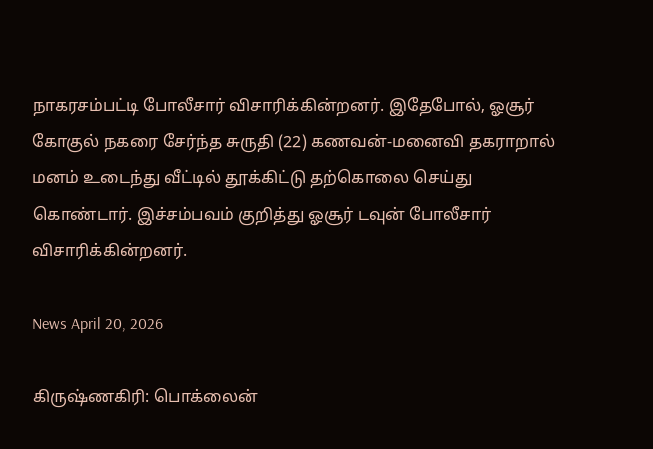நாகரசம்பட்டி போலீசார் விசாரிக்கின்றனர். இதேபோல், ஓசூர் கோகுல் நகரை சேர்ந்த சுருதி (22) கணவன்-மனைவி தகராறால் மனம் உடைந்து வீட்டில் தூக்கிட்டு தற்கொலை செய்து கொண்டார். இச்சம்பவம் குறித்து ஓசூர் டவுன் போலீசார் விசாரிக்கின்றனர்.

News April 20, 2026

கிருஷ்ணகிரி: பொக்லைன்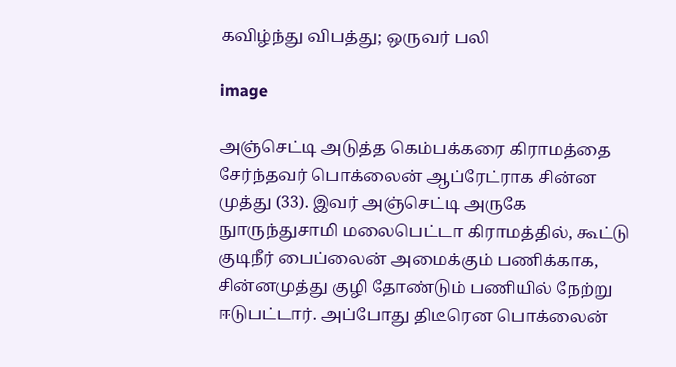கவிழ்ந்து விபத்து; ஒருவர் பலி

image

அஞ்செட்டி அடுத்த கெம்பக்கரை கிராமத்தை சேர்ந்தவர் பொக்லைன் ஆப்ரேட்ராக சின்ன முத்து (33). இவர் அஞ்செட்டி அருகே நுாருந்துசாமி மலைபெட்டா கிராமத்தில், கூட்டு குடிநீர் பைப்லைன் அமைக்கும் பணிக்காக, சின்னமுத்து குழி தோண்டும் பணியில் நேற்று ஈடுபட்டார். அப்போது திடீரென பொக்லைன்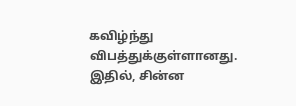கவிழ்ந்து விபத்துக்குள்ளானது. இதில், சின்ன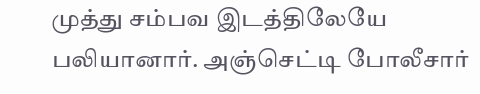முத்து சம்பவ இடத்திலேயே பலியானார். அஞ்செட்டி போலீசார்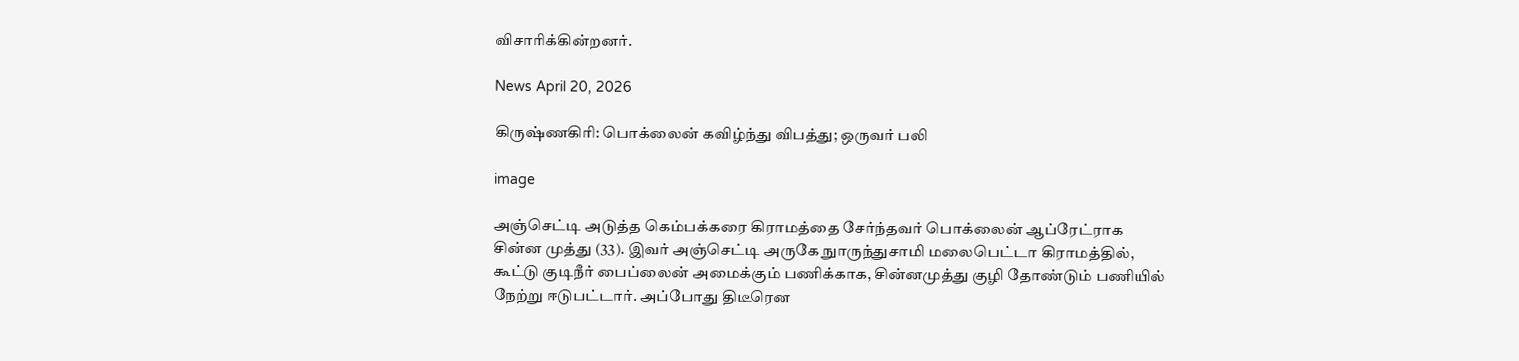விசாரிக்கின்றனர்.

News April 20, 2026

கிருஷ்ணகிரி: பொக்லைன் கவிழ்ந்து விபத்து; ஒருவர் பலி

image

அஞ்செட்டி அடுத்த கெம்பக்கரை கிராமத்தை சேர்ந்தவர் பொக்லைன் ஆப்ரேட்ராக சின்ன முத்து (33). இவர் அஞ்செட்டி அருகே நுாருந்துசாமி மலைபெட்டா கிராமத்தில், கூட்டு குடிநீர் பைப்லைன் அமைக்கும் பணிக்காக, சின்னமுத்து குழி தோண்டும் பணியில் நேற்று ஈடுபட்டார். அப்போது திடீரென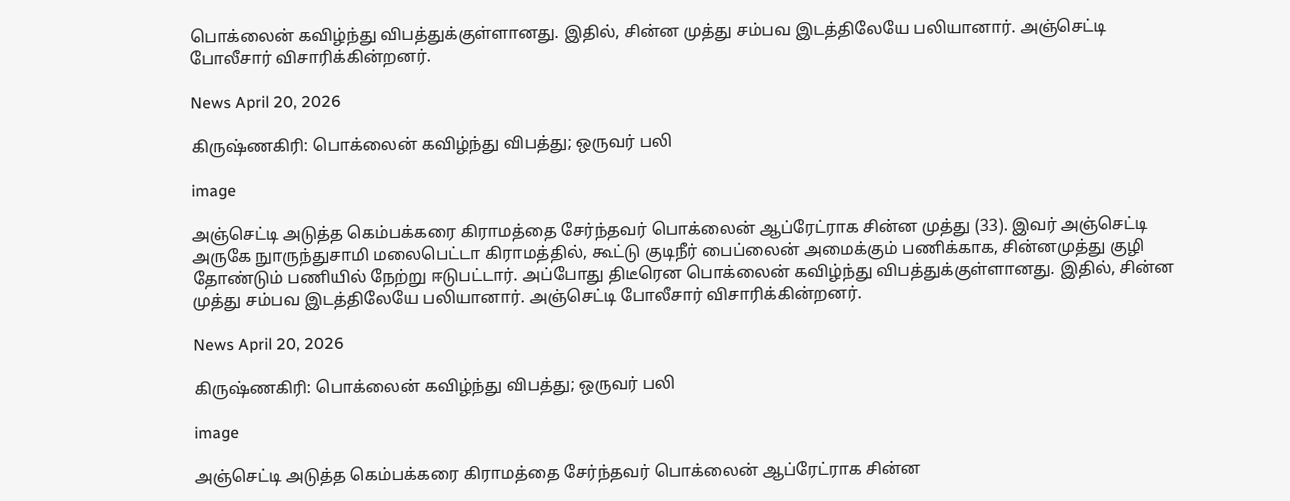பொக்லைன் கவிழ்ந்து விபத்துக்குள்ளானது. இதில், சின்ன முத்து சம்பவ இடத்திலேயே பலியானார். அஞ்செட்டி போலீசார் விசாரிக்கின்றனர்.

News April 20, 2026

கிருஷ்ணகிரி: பொக்லைன் கவிழ்ந்து விபத்து; ஒருவர் பலி

image

அஞ்செட்டி அடுத்த கெம்பக்கரை கிராமத்தை சேர்ந்தவர் பொக்லைன் ஆப்ரேட்ராக சின்ன முத்து (33). இவர் அஞ்செட்டி அருகே நுாருந்துசாமி மலைபெட்டா கிராமத்தில், கூட்டு குடிநீர் பைப்லைன் அமைக்கும் பணிக்காக, சின்னமுத்து குழி தோண்டும் பணியில் நேற்று ஈடுபட்டார். அப்போது திடீரென பொக்லைன் கவிழ்ந்து விபத்துக்குள்ளானது. இதில், சின்ன முத்து சம்பவ இடத்திலேயே பலியானார். அஞ்செட்டி போலீசார் விசாரிக்கின்றனர்.

News April 20, 2026

கிருஷ்ணகிரி: பொக்லைன் கவிழ்ந்து விபத்து; ஒருவர் பலி

image

அஞ்செட்டி அடுத்த கெம்பக்கரை கிராமத்தை சேர்ந்தவர் பொக்லைன் ஆப்ரேட்ராக சின்ன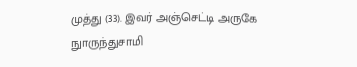முத்து (33). இவர் அஞ்செட்டி அருகே நுாருந்துசாமி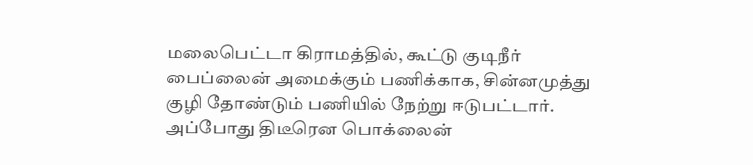மலைபெட்டா கிராமத்தில், கூட்டு குடிநீர் பைப்லைன் அமைக்கும் பணிக்காக, சின்னமுத்து குழி தோண்டும் பணியில் நேற்று ஈடுபட்டார். அப்போது திடீரென பொக்லைன்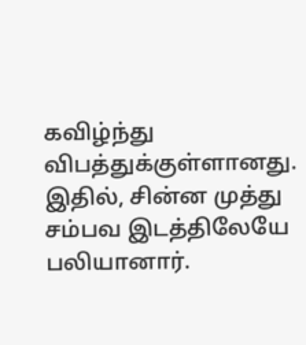கவிழ்ந்து விபத்துக்குள்ளானது. இதில், சின்ன முத்து சம்பவ இடத்திலேயே பலியானார்.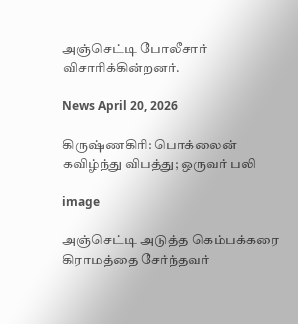அஞ்செட்டி போலீசார் விசாரிக்கின்றனர்.

News April 20, 2026

கிருஷ்ணகிரி: பொக்லைன் கவிழ்ந்து விபத்து; ஒருவர் பலி

image

அஞ்செட்டி அடுத்த கெம்பக்கரை கிராமத்தை சேர்ந்தவர்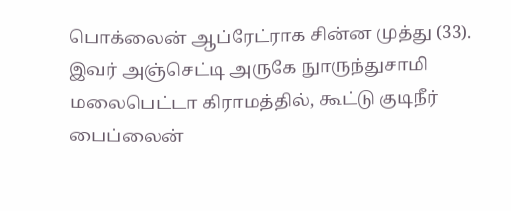பொக்லைன் ஆப்ரேட்ராக சின்ன முத்து (33). இவர் அஞ்செட்டி அருகே நுாருந்துசாமி மலைபெட்டா கிராமத்தில், கூட்டு குடிநீர் பைப்லைன்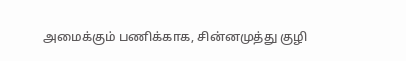அமைக்கும் பணிக்காக, சின்னமுத்து குழி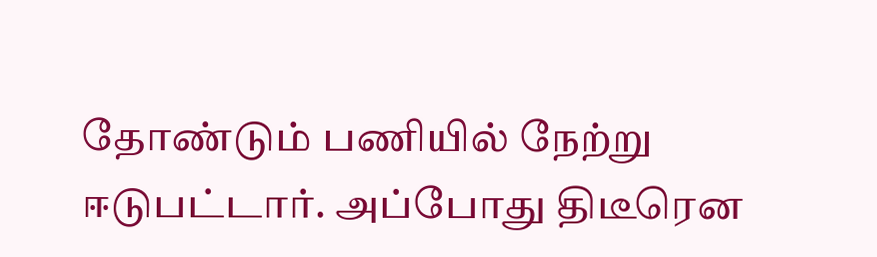தோண்டும் பணியில் நேற்று ஈடுபட்டார். அப்போது திடீரென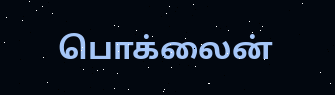பொக்லைன்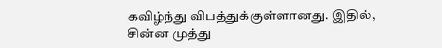கவிழ்ந்து விபத்துக்குள்ளானது. இதில், சின்ன முத்து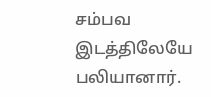சம்பவ இடத்திலேயே பலியானார்.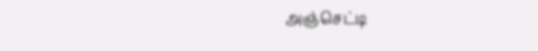அஞ்செட்டி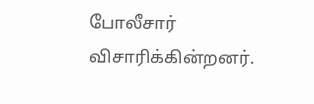போலீசார் விசாரிக்கின்றனர்.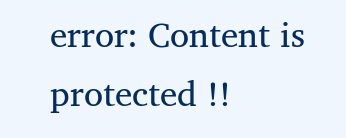error: Content is protected !!